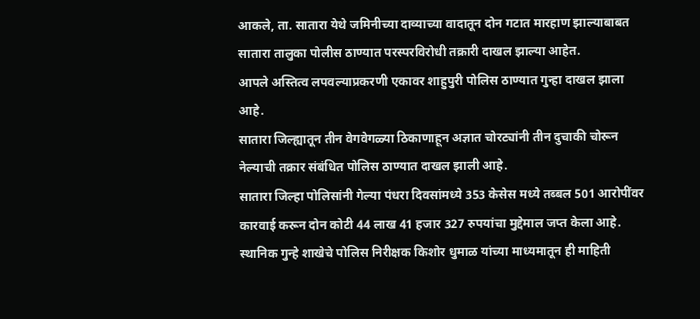आकले, ता. सातारा येथे जमिनीच्या दाव्याच्या वादातून दोन गटात मारहाण झाल्याबाबत सातारा तालुका पोलीस ठाण्यात परस्परविरोधी तक्रारी दाखल झाल्या आहेत.
आपले अस्तित्व लपवल्याप्रकरणी एकावर शाहुपुरी पोलिस ठाण्यात गुन्हा दाखल झाला आहे.
सातारा जिल्ह्यातून तीन वेगवेगळ्या ठिकाणाहून अज्ञात चोरट्यांनी तीन दुचाकी चोरून नेल्याची तक्रार संबंधित पोलिस ठाण्यात दाखल झाली आहे.
सातारा जिल्हा पोलिसांनी गेल्या पंधरा दिवसांमध्ये 353 केसेस मध्ये तब्बल 501 आरोपींवर कारवाई करून दोन कोटी 44 लाख 41 हजार 327 रुपयांचा मुद्देमाल जप्त केला आहे. स्थानिक गुन्हे शाखेचे पोलिस निरीक्षक किशोर धुमाळ यांच्या माध्यमातून ही माहिती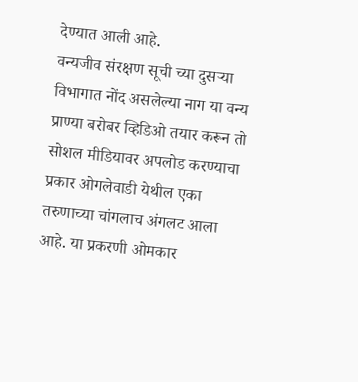देण्यात आली आहे.
वन्यजीव संरक्षण सूची च्या दुसऱ्या विभागात नोंद असलेल्या नाग या वन्य प्राण्या बरोबर व्हिडिओ तयार करून तो सोशल मीडियावर अपलोड करण्याचा प्रकार ओगलेवाडी येथील एका तरुणाच्या चांगलाच अंगलट आला आहे. या प्रकरणी ओमकार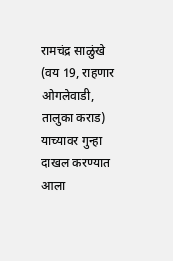रामचंद्र साळुंखे (वय 19, राहणार ओगलेवाडी, तालुका कराड) याच्यावर गुन्हा दाखल करण्यात आला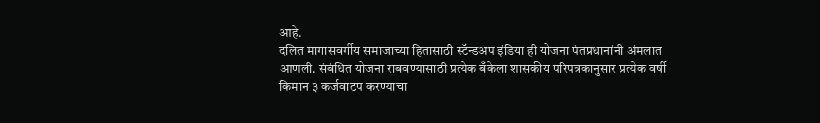आहे.
दलित मागासवर्गीय समाजाच्या हितासाठी स्टॅन्डअप इंडिया ही योजना पंतप्रधानांनी अंमलात आणली. संबंधित योजना राबवण्यासाठी प्रत्येक बँकेला शासकीय परिपत्रकानुसार प्रत्येक वर्षी किमान ३ कर्जवाटप करण्याचा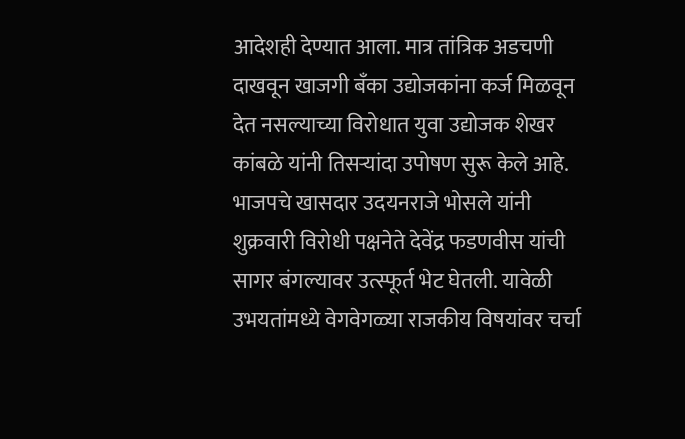आदेशही देण्यात आला. मात्र तांत्रिक अडचणी दाखवून खाजगी बँका उद्योजकांना कर्ज मिळवून देत नसल्याच्या विरोधात युवा उद्योजक शेखर कांबळे यांनी तिसऱ्यांदा उपोषण सुरू केले आहे.
भाजपचे खासदार उदयनराजे भोसले यांनी शुक्रवारी विरोधी पक्षनेते देवेंद्र फडणवीस यांची सागर बंगल्यावर उत्स्फूर्त भेट घेतली. यावेळी उभयतांमध्ये वेगवेगळ्या राजकीय विषयांवर चर्चा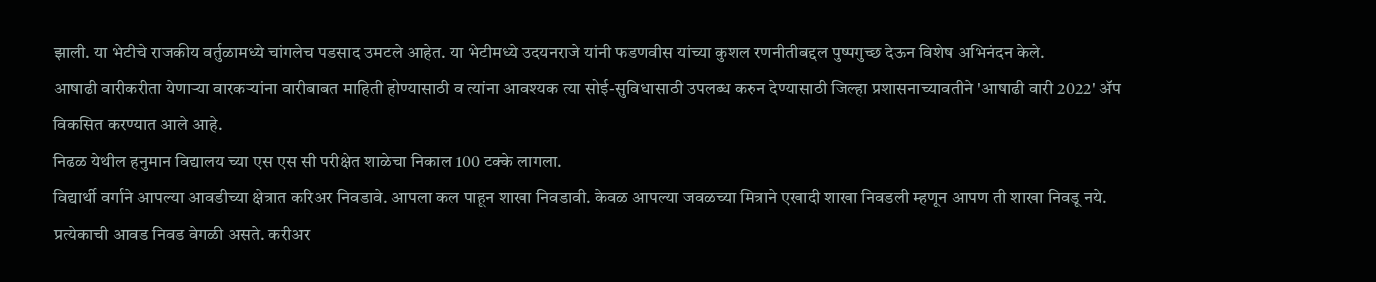झाली. या भेटीचे राजकीय वर्तुळामध्ये चांगलेच पडसाद उमटले आहेत. या भेटीमध्ये उदयनराजे यांनी फडणवीस यांच्या कुशल रणनीतीबद्दल पुष्पगुच्छ देऊन विशेष अभिनंदन केले.
आषाढी वारीकरीता येणाऱ्या वारकऱ्यांना वारीबाबत माहिती होण्यासाठी व त्यांना आवश्यक त्या सोई-सुविधासाठी उपलब्ध करुन देण्यासाठी जिल्हा प्रशासनाच्यावतीने 'आषाढी वारी 2022' ॲप विकसित करण्यात आले आहे.
निढळ येथील हनुमान विद्यालय च्या एस एस सी परीक्षेत शाळेचा निकाल 100 टक्के लागला.
विद्यार्थी वर्गाने आपल्या आवडीच्या क्षेत्रात करिअर निवडावे. आपला कल पाहून शाखा निवडावी. केवळ आपल्या जवळच्या मित्राने एखादी शाखा निवडली म्हणून आपण ती शाखा निवडू नये. प्रत्येकाची आवड निवड वेगळी असते. करीअर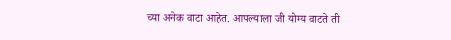च्या अनेक वाटा आहेत. आपल्याला जी योग्य वाटते ती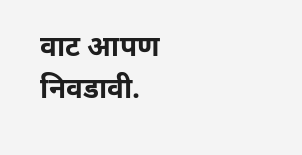वाट आपण निवडावी.